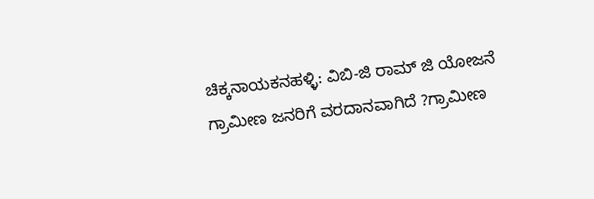ಚಿಕ್ಕನಾಯಕನಹಳ್ಳಿ: ವಿಬಿ-ಜಿ ರಾಮ್ ಜಿ ಯೋಜನೆ ಗ್ರಾಮೀಣ ಜನರಿಗೆ ವರದಾನವಾಗಿದೆ ?ಗ್ರಾಮೀಣ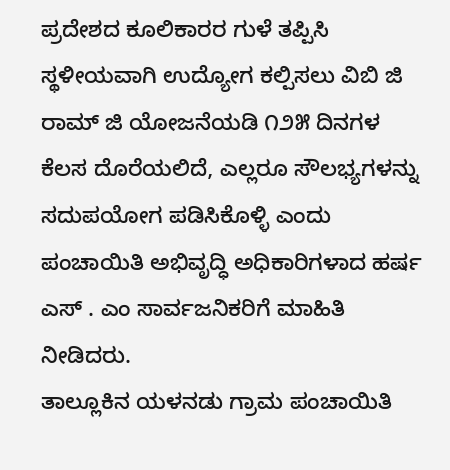ಪ್ರದೇಶದ ಕೂಲಿಕಾರರ ಗುಳೆ ತಪ್ಪಿಸಿ ಸ್ಥಳೀಯವಾಗಿ ಉದ್ಯೋಗ ಕಲ್ಪಿಸಲು ವಿಬಿ ಜಿ ರಾಮ್ ಜಿ ಯೋಜನೆಯಡಿ ೧೨೫ ದಿನಗಳ ಕೆಲಸ ದೊರೆಯಲಿದೆ, ಎಲ್ಲರೂ ಸೌಲಭ್ಯಗಳನ್ನು ಸದುಪಯೋಗ ಪಡಿಸಿಕೊಳ್ಳಿ ಎಂದು ಪಂಚಾಯಿತಿ ಅಭಿವೃದ್ಧಿ ಅಧಿಕಾರಿಗಳಾದ ಹರ್ಷ ಎಸ್ . ಎಂ ಸಾರ್ವಜನಿಕರಿಗೆ ಮಾಹಿತಿ ನೀಡಿದರು.
ತಾಲ್ಲೂಕಿನ ಯಳನಡು ಗ್ರಾಮ ಪಂಚಾಯಿತಿ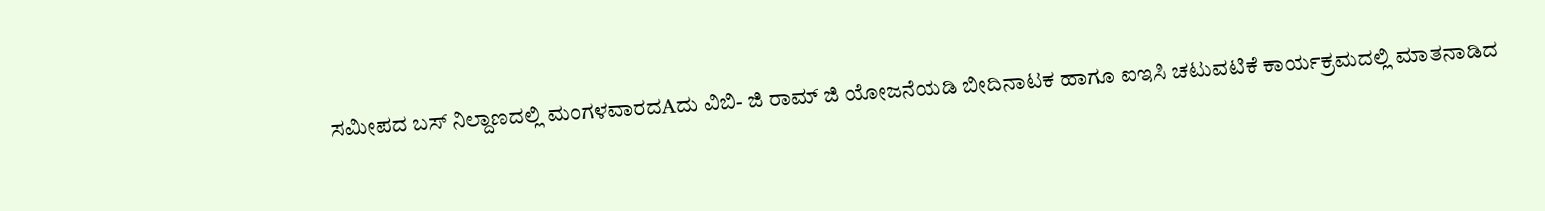ಸಮೀಪದ ಬಸ್ ನಿಲ್ದಾಣದಲ್ಲಿ ಮಂಗಳವಾರದAದು ವಿಬಿ- ಜಿ ರಾಮ್ ಜಿ ಯೋಜನೆಯಡಿ ಬೀದಿನಾಟಕ ಹಾಗೂ ಐಇಸಿ ಚಟುವಟಿಕೆ ಕಾರ್ಯಕ್ರಮದಲ್ಲಿ ಮಾತನಾಡಿದ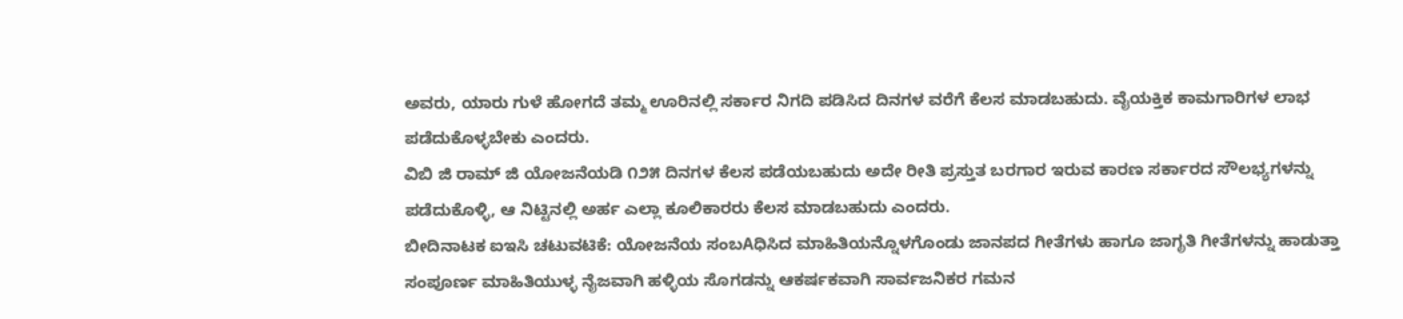ಅವರು, ಯಾರು ಗುಳೆ ಹೋಗದೆ ತಮ್ಮ ಊರಿನಲ್ಲಿ ಸರ್ಕಾರ ನಿಗದಿ ಪಡಿಸಿದ ದಿನಗಳ ವರೆಗೆ ಕೆಲಸ ಮಾಡಬಹುದು. ವೈಯಕ್ತಿಕ ಕಾಮಗಾರಿಗಳ ಲಾಭ ಪಡೆದುಕೊಳ್ಳಬೇಕು ಎಂದರು.
ವಿಬಿ ಜಿ ರಾಮ್ ಜಿ ಯೋಜನೆಯಡಿ ೧೨೫ ದಿನಗಳ ಕೆಲಸ ಪಡೆಯಬಹುದು ಅದೇ ರೀತಿ ಪ್ರಸ್ತುತ ಬರಗಾರ ಇರುವ ಕಾರಣ ಸರ್ಕಾರದ ಸೌಲಭ್ಯಗಳನ್ನು ಪಡೆದುಕೊಳ್ಳಿ, ಆ ನಿಟ್ಟಿನಲ್ಲಿ ಅರ್ಹ ಎಲ್ಲಾ ಕೂಲಿಕಾರರು ಕೆಲಸ ಮಾಡಬಹುದು ಎಂದರು.
ಬೀದಿನಾಟಕ ಐಇಸಿ ಚಟುವಟಿಕೆ: ಯೋಜನೆಯ ಸಂಬAಧಿಸಿದ ಮಾಹಿತಿಯನ್ನೊಳಗೊಂಡು ಜಾನಪದ ಗೀತೆಗಳು ಹಾಗೂ ಜಾಗೃತಿ ಗೀತೆಗಳನ್ನು ಹಾಡುತ್ತಾ ಸಂಪೂರ್ಣ ಮಾಹಿತಿಯುಳ್ಳ ನೈಜವಾಗಿ ಹಳ್ಳಿಯ ಸೊಗಡನ್ನು ಆಕರ್ಷಕವಾಗಿ ಸಾರ್ವಜನಿಕರ ಗಮನ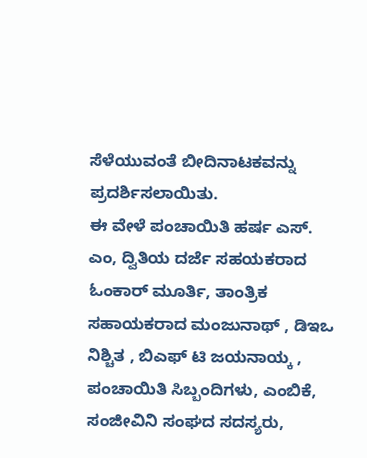ಸೆಳೆಯುವಂತೆ ಬೀದಿನಾಟಕವನ್ನು ಪ್ರದರ್ಶಿಸಲಾಯಿತು.
ಈ ವೇಳೆ ಪಂಚಾಯಿತಿ ಹರ್ಷ ಎಸ್. ಎಂ, ದ್ವಿತಿಯ ದರ್ಜೆ ಸಹಯಕರಾದ ಓಂಕಾರ್ ಮೂರ್ತಿ, ತಾಂತ್ರಿಕ ಸಹಾಯಕರಾದ ಮಂಜುನಾಥ್ , ಡಿಇಒ ನಿಶ್ಚಿತ , ಬಿಎಫ್ ಟಿ ಜಯನಾಯ್ಕ , ಪಂಚಾಯಿತಿ ಸಿಬ್ಬಂದಿಗಳು, ಎಂಬಿಕೆ, ಸಂಜೀವಿನಿ ಸಂಘದ ಸದಸ್ಯರು,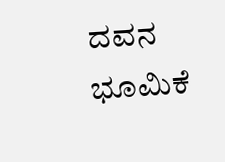ದವನ ಭೂಮಿಕೆ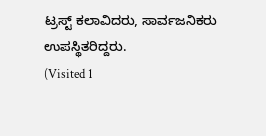ಟ್ರಸ್ಟ್ ಕಲಾವಿದರು, ಸಾರ್ವಜನಿಕರು ಉಪಸ್ಥಿತರಿದ್ದರು.
(Visited 1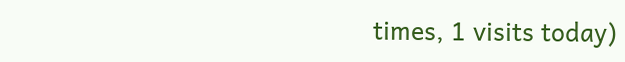times, 1 visits today)